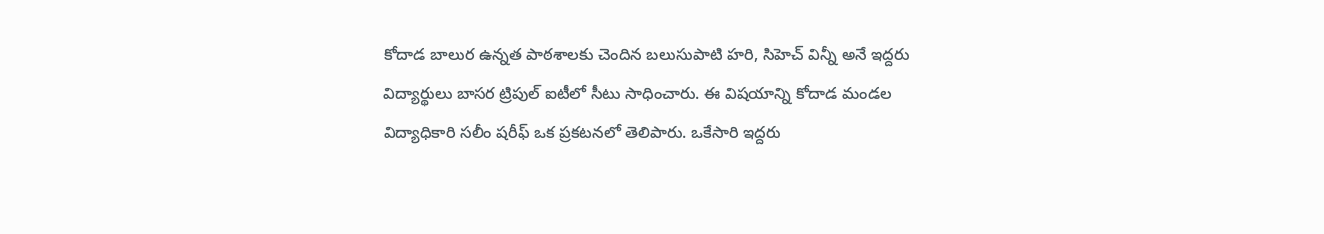కోదాడ బాలుర ఉన్నత పాఠశాలకు చెందిన బలుసుపాటి హరి, సిహెచ్ విన్నీ అనే ఇద్దరు విద్యార్థులు బాసర ట్రిపుల్ ఐటీలో సీటు సాధించారు. ఈ విషయాన్ని కోదాడ మండల విద్యాధికారి సలీం షరీఫ్ ఒక ప్రకటనలో తెలిపారు. ఒకేసారి ఇద్దరు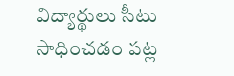విద్యార్థులు సీటు సాధించడం పట్ల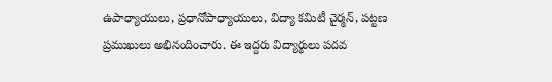ఉపాధ్యాయులు, ప్రధానోపాధ్యాయులు, విద్యా కమిటీ చైర్మన్, పట్టణ ప్రముఖులు అభినందించారు. ఈ ఇద్దరు విద్యార్థులు పదవ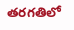తరగతిలో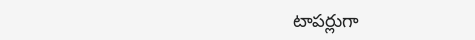టాపర్లుగా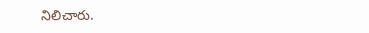నిలిచారు.